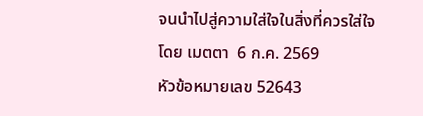จนนำไปสู่ความใส่ใจในสิ่งที่ควรใส่ใจ
โดย เมตตา  6 ก.ค. 2569
หัวข้อหมายเลข 52643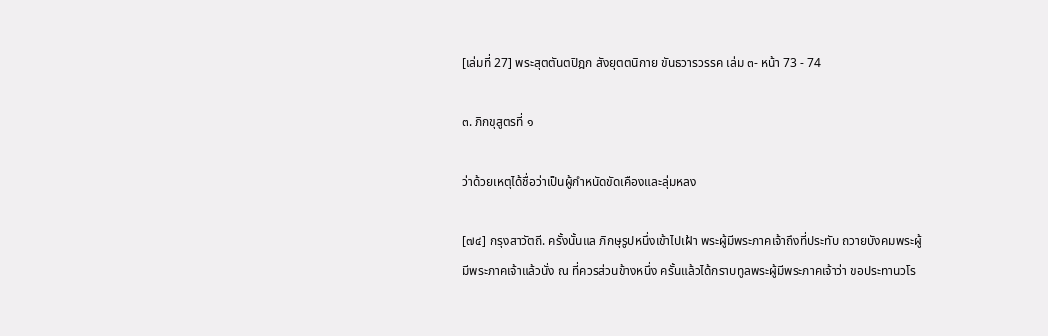[เล่มที่ 27] พระสุตตันตปิฎก สังยุตตนิกาย ขันธวารวรรค เล่ม ๓- หน้า 73 - 74

๓. ภิกขุสูตรที่ ๑

ว่าด้วยเหตุได้ชื่อว่าเป็นผู้กำหนัดขัดเคืองและลุ่มหลง

[๗๔] กรุงสาวัตถี. ครั้งนั้นแล ภิกษุรูปหนึ่งเข้าไปเฝ้า พระผู้มีพระภาคเจ้าถึงที่ประทับ ถวายบังคมพระผู้มีพระภาคเจ้าแล้วนั่ง ณ ที่ควรส่วนข้างหนึ่ง ครั้นแล้วได้กราบทูลพระผู้มีพระภาคเจ้าว่า ขอประทานวโร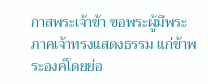กาสพระเจ้าข้า ขอพระผู้มีพระภาคเจ้าทรงแสดงธรรม แก่ข้าพระองค์โดยย่อ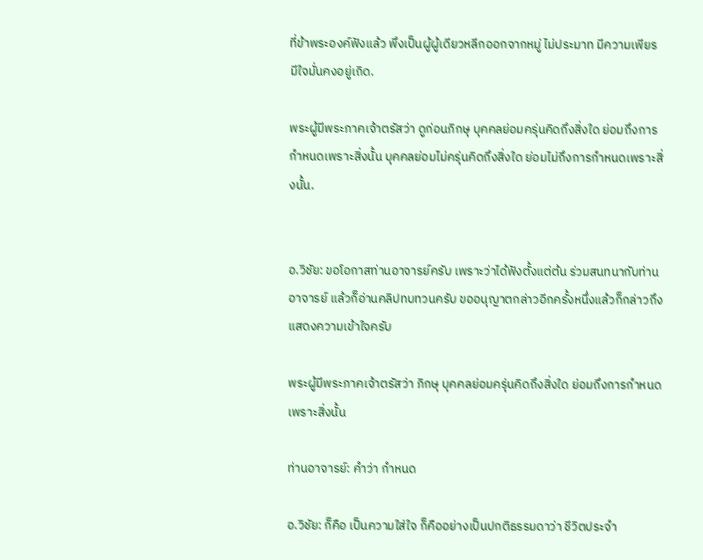ที่ข้าพระองค์ฟังแล้ว พึงเป็นผู้ผู้เดียวหลีกออกจากหมู่ ไม่ประมาท มีความเพียร มีใจมั่นคงอยู่เถิด.

พระผู้มีพระภาคเจ้าตรัสว่า ดูก่อนภิกษุ บุคคลย่อมครุ่นคิดถึงสิ่งใด ย่อมถึงการกำหนดเพราะสิ่งนั้น บุคคลย่อมไม่ครุ่นคิดถึงสิ่งใด ย่อมไม่ถึงการกำหนดเพราะสิ่งนั้น.


อ.วิชัย: ขอโอกาสท่านอาจารย์ครับ เพราะว่าได้ฟังตั้งแต่ต้น ร่วมสนทนากับท่านอาจารย์ แล้วก็อ่านคลิปทบทวนครับ ขออนุญาตกล่าวอีกครั้งหนึ่งแล้วก็กล่าวถึงแสดงความเข้าใจครับ

พระผู้มีพระภาคเจ้าตรัสว่า ภิกษุ บุคคลย่อมครุ่นคิดถึงสิ่งใด ย่อมถึงการกำหนดเพราะสิ่งนั้น

ท่านอาจารย์: คำว่า กำหนด

อ.วิชัย: ก็คือ เป็นความใส่ใจ ก็คืออย่างเป็นปกติธรรมดาว่า ชีวิตประจำ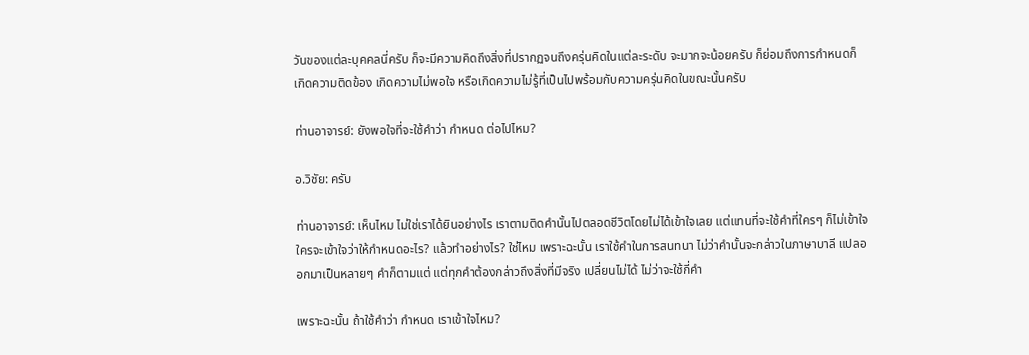วันของแต่ละบุคคลนี่ครับ ก็จะมีความคิดถึงสิ่งที่ปรากฏจนถึงครุ่นคิดในแต่ละระดับ จะมากจะน้อยครับ ก็ย่อมถึงการกำหนดก็เกิดความติดข้อง เกิดความไม่พอใจ หรือเกิดความไม่รู้ที่เป็นไปพร้อมกับความครุ่นคิดในขณะนั้นครับ

ท่านอาจารย์: ยังพอใจที่จะใช้คำว่า กำหนด ต่อไปไหม?

อ.วิชัย: ครับ

ท่านอาจารย์: เห็นไหม ไม่ใช่เราได้ยินอย่างไร เราตามติดคำนั้นไปตลอดชีวิตโดยไม่ได้เข้าใจเลย แต่แทนที่จะใช้คำที่ใครๆ ก็ไม่เข้าใจ ใครจะเข้าใจว่าให้กำหนดอะไร? แล้วทำอย่างไร? ใช่ไหม เพราะฉะนั้น เราใช้คำในการสนทนา ไม่ว่าคำนั้นจะกล่าวในภาษาบาลี แปลออกมาเป็นหลายๆ คำก็ตามแต่ แต่ทุกคำต้องกล่าวถึงสิ่งที่มีจริง เปลี่ยนไม่ได้ ไม่ว่าจะใช้กี่คำ

เพราะฉะนั้น ถ้าใช้คำว่า กำหนด เราเข้าใจไหม?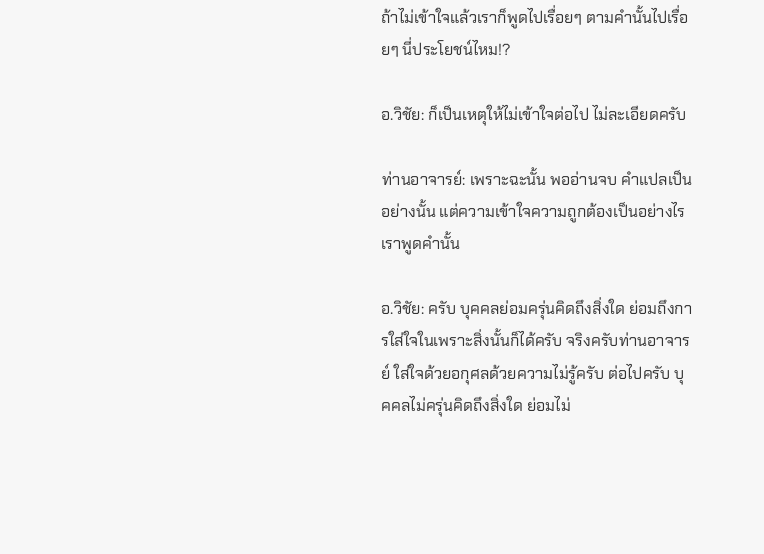ถ้าไม่เข้าใจแล้วเราก็พูดไปเรื่อยๆ ตามคำนั้นไปเรื่อยๆ นี่ประโยชน์ไหม!?

อ.วิชัย: ก็เป็นเหตุให้ไม่เข้าใจต่อไป ไม่ละเอียดครับ

ท่านอาจารย์: เพราะฉะนั้น พออ่านจบ คำแปลเป็นอย่างนั้น แต่ความเข้าใจความถูกต้องเป็นอย่างไร เราพูดคำนั้น

อ.วิชัย: ครับ บุคคลย่อมครุ่นคิดถึงสิ่งใด ย่อมถึงการใส่ใจในเพราะสิ่งนั้นก็ได้ครับ จริงครับท่านอาจารย์ ใส่ใจด้วยอกุศลด้วยความไม่รู้ครับ ต่อไปครับ บุคคลไม่ครุ่นคิดถึงสิ่งใด ย่อมไม่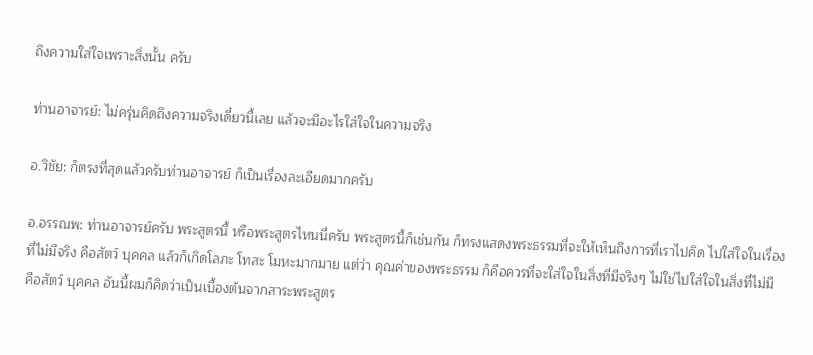ถึงความใส่ใจเพราะสิ่งนั้น ครับ

ท่านอาจารย์: ไม่ครุ่นคิดถึงความจริงเดี๋ยวนี้เลย แล้วจะมีอะไรใส่ใจในความจริง

อ.วิชัย: ก็ตรงที่สุดแล้วครับท่านอาจารย์ ก็เป็นเรื่องละเอียดมากครับ

อ.อรรณพ: ท่านอาจารย์ครับ พระสูตรนี้ หรือพระสูตรไหนนี่ครับ พระสูตรนี้ก็เช่นกัน ก็ทรงแสดงพระธรรมที่จะให้เห็นถึงการที่เราไปคิด ไปใส่ใจในเรื่องที่ไม่มีจริง คือสัตว์ บุคคล แล้วก็เกิดโลภะ โทสะ โมหะมากมาย แต่ว่า คุณค่าของพระธรรม ก็คือควรที่จะใส่ใจในสิ่งที่มีจริงๆ ไม่ใช่ไปใส่ใจในสิ่งที่ไม่มี คือสัตว์ บุคคล อันนี้ผมก็คิดว่าเป็นเบื้องต้นจากสาระพระสูตร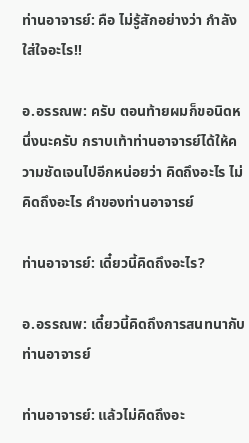ท่านอาจารย์: คือ ไม่รู้สักอย่างว่า กำลังใส่ใจอะไร!!

อ.อรรณพ: ครับ ตอนท้ายผมก็ขอนิดหนึ่งนะครับ กราบเท้าท่านอาจารย์ได้ให้ความชัดเจนไปอีกหน่อยว่า คิดถึงอะไร ไม่คิดถึงอะไร คำของท่านอาจารย์

ท่านอาจารย์: เดี๋ยวนี้คิดถึงอะไร?

อ.อรรณพ: เดี๋ยวนี้คิดถึงการสนทนากับท่านอาจารย์

ท่านอาจารย์: แล้วไม่คิดถึงอะ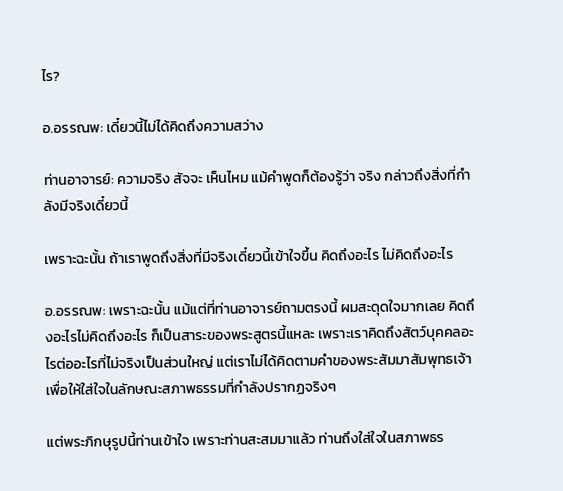ไร?

อ.อรรณพ: เดี๋ยวนี้ไม่ได้คิดถึงความสว่าง

ท่านอาจารย์: ความจริง สัจจะ เห็นไหม แม้คำพูดก็ต้องรู้ว่า จริง กล่าวถึงสิ่งที่กำลังมีจริงเดี๋ยวนี้

เพราะฉะนั้น ถ้าเราพูดถึงสิ่งที่มีจริงเดี๋ยวนี้เข้าใจขึ้น คิดถึงอะไร ไม่คิดถึงอะไร

อ.อรรณพ: เพราะฉะนั้น แม้แต่ที่ท่านอาจารย์ถามตรงนี้ ผมสะดุดใจมากเลย คิดถึงอะไรไม่คิดถึงอะไร ก็เป็นสาระของพระสูตรนี้แหละ เพราะเราคิดถึงสัตว์บุคคลอะไรต่ออะไรที่ไม่จริงเป็นส่วนใหญ่ แต่เราไม่ได้คิดตามคำของพระสัมมาสัมพุทธเจ้า เพื่อให้ใส่ใจในลักษณะสภาพธรรมที่กำลังปรากฏจริงๆ

แต่พระภิกษุรูปนี้ท่านเข้าใจ เพราะท่านสะสมมาแล้ว ท่านถึงใส่ใจในสภาพธร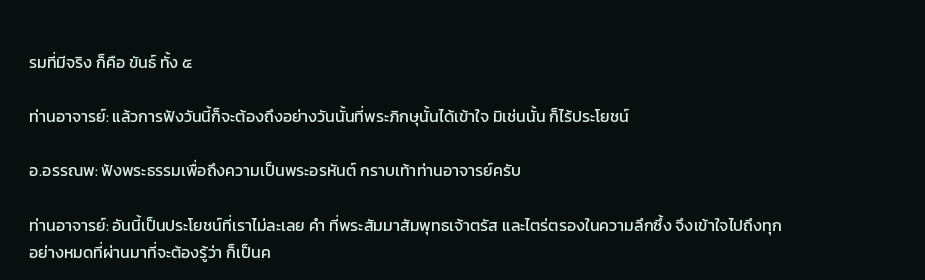รมที่มีจริง ก็คือ ขันธ์ ทั้ง ๕

ท่านอาจารย์: แล้วการฟังวันนี้ก็จะต้องถึงอย่างวันนั้นที่พระภิกษุนั้นได้เข้าใจ มิเช่นนั้น ก็ไร้ประโยชน์

อ.อรรณพ: ฟังพระธรรมเพื่อถึงความเป็นพระอรหันต์ กราบเท้าท่านอาจารย์ครับ

ท่านอาจารย์: อันนี้เป็นประโยชน์ที่เราไม่ละเลย คำ ที่พระสัมมาสัมพุทธเจ้าตรัส และไตร่ตรองในความลึกซึ้ง จึงเข้าใจไปถึงทุกอย่างหมดที่ผ่านมาที่จะต้องรู้ว่า ก็เป็นค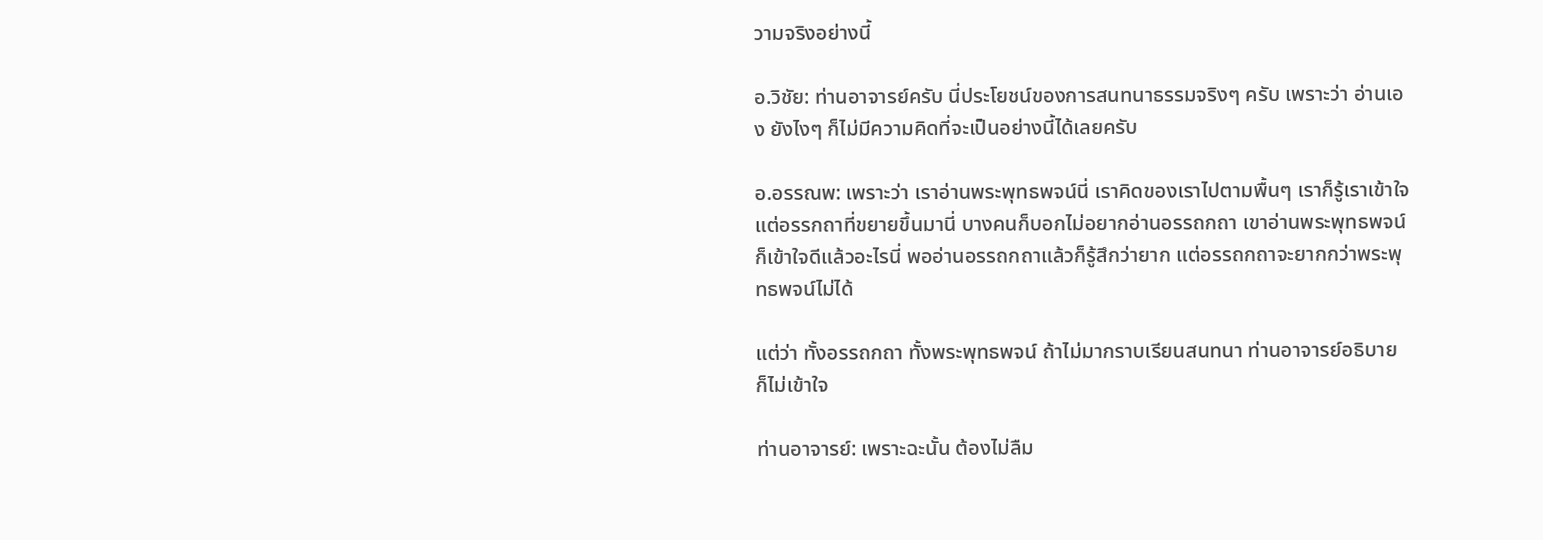วามจริงอย่างนี้

อ.วิชัย: ท่านอาจารย์ครับ นี่ประโยชน์ของการสนทนาธรรมจริงๆ ครับ เพราะว่า อ่านเอง ยังไงๆ ก็ไม่มีความคิดที่จะเป็นอย่างนี้ได้เลยครับ

อ.อรรณพ: เพราะว่า เราอ่านพระพุทธพจน์นี่ เราคิดของเราไปตามพื้นๆ เราก็รู้เราเข้าใจ แต่อรรกถาที่ขยายขึ้นมานี่ บางคนก็บอกไม่อยากอ่านอรรถกถา เขาอ่านพระพุทธพจน์ก็เข้าใจดีแล้วอะไรนี่ พออ่านอรรถกถาแล้วก็รู้สึกว่ายาก แต่อรรถกถาจะยากกว่าพระพุทธพจน์ไม่ได้

แต่ว่า ทั้งอรรถกถา ทั้งพระพุทธพจน์ ถ้าไม่มากราบเรียนสนทนา ท่านอาจารย์อธิบาย ก็ไม่เข้าใจ

ท่านอาจารย์: เพราะฉะนั้น ต้องไม่ลืม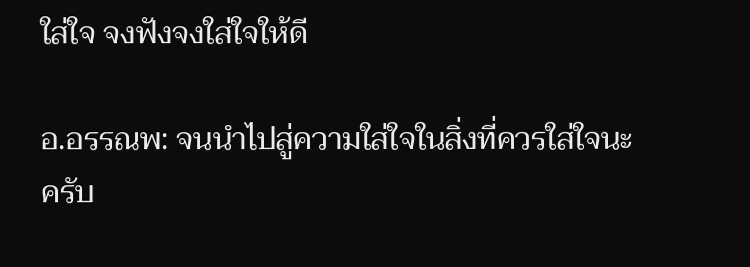ใส่ใจ จงฟังจงใส่ใจให้ดี

อ.อรรณพ: จนนำไปสู่ความใส่ใจในสิ่งที่ควรใส่ใจนะครับ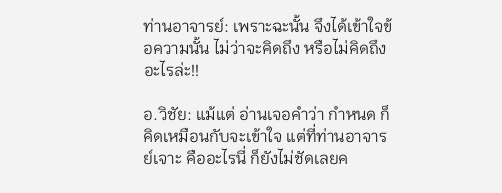ท่านอาจารย์: เพราะฉะนั้น จึงได้เข้าใจข้อความนั้น ไม่ว่าจะคิดถึง หรือไม่คิดถึง อะไรล่ะ!!

อ.วิชัย: แม้แต่ อ่านเจอคำว่า กำหนด ก็คิดเหมือนกับจะเข้าใจ แต่ที่ท่านอาจารย์เจาะ คืออะไรนี่ ก็ยังไม่ชัดเลยค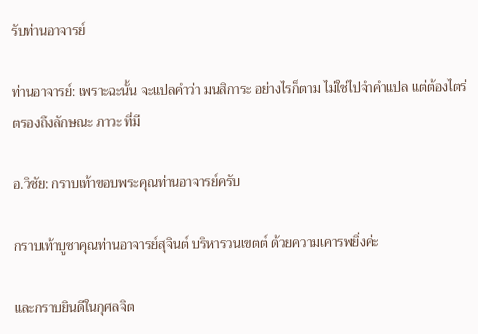รับท่านอาจารย์

ท่านอาจารย์: เพราะฉะนั้น จะแปลคำว่า มนสิการะ อย่างไรก็ตาม ไม่ใช่ไปจำคำแปล แต่ต้องไตร่ตรองถึงลักษณะ ภาวะ ที่มี

อ.วิชัย: กราบเท้าขอบพระคุณท่านอาจารย์ครับ

กราบเท้าบูชาคุณท่านอาจารย์สุจินต์ บริหารวนเขตต์ ด้วยความเคารพยิ่งค่ะ

และกราบยินดีในกุศลจิต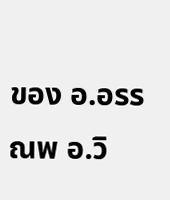ของ อ.อรรณพ อ.วิ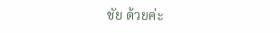ชัย ด้วยค่ะ